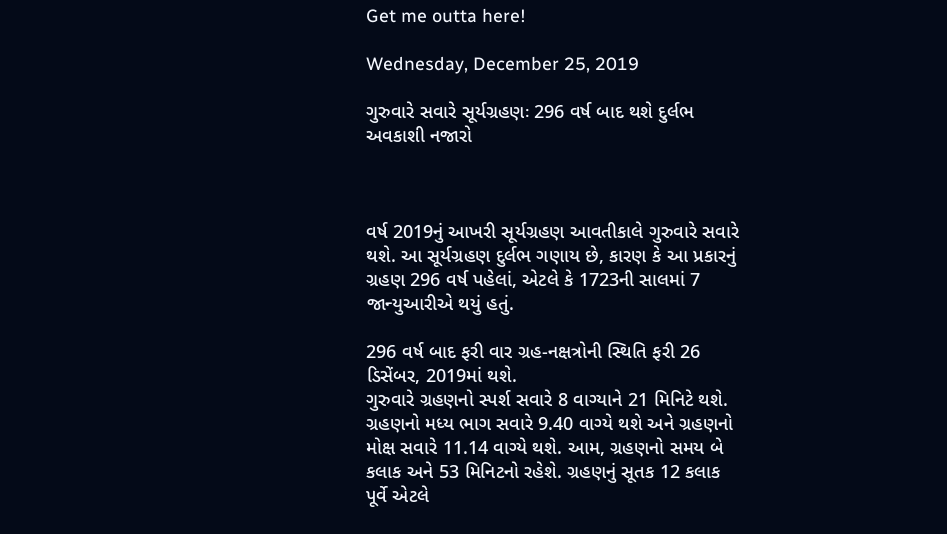Get me outta here!

Wednesday, December 25, 2019

ગુરુવારે સવારે સૂર્યગ્રહણઃ 296 વર્ષ બાદ થશે દુર્લભ અવકાશી નજારો



વર્ષ 2019નું આખરી સૂર્યગ્રહણ આવતીકાલે ગુરુવારે સવારે થશે. આ સૂર્યગ્રહણ દુર્લભ ગણાય છે, કારણ કે આ પ્રકારનું ગ્રહણ 296 વર્ષ પહેલાં, એટલે કે 1723ની સાલમાં 7 જાન્યુઆરીએ થયું હતું.

296 વર્ષ બાદ ફરી વાર ગ્રહ-નક્ષત્રોની સ્થિતિ ફરી 26 ડિસેંબર, 2019માં થશે.
ગુરુવારે ગ્રહણનો સ્પર્શ સવારે 8 વાગ્યાને 21 મિનિટે થશે. ગ્રહણનો મધ્ય ભાગ સવારે 9.40 વાગ્યે થશે અને ગ્રહણનો મોક્ષ સવારે 11.14 વાગ્યે થશે. આમ, ગ્રહણનો સમય બે કલાક અને 53 મિનિટનો રહેશે. ગ્રહણનું સૂતક 12 કલાક પૂર્વે એટલે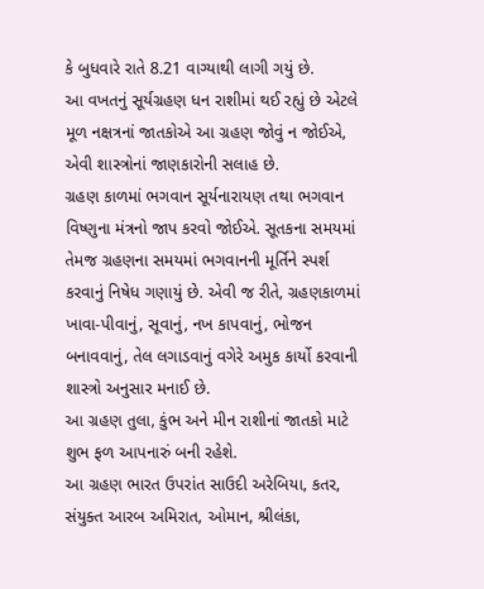કે બુધવારે રાતે 8.21 વાગ્યાથી લાગી ગયું છે.
આ વખતનું સૂર્યગ્રહણ ધન રાશીમાં થઈ રહ્યું છે એટલે મૂળ નક્ષત્રનાં જાતકોએ આ ગ્રહણ જોવું ન જોઈએ, એવી શાસ્ત્રોનાં જાણકારોની સલાહ છે.
ગ્રહણ કાળમાં ભગવાન સૂર્યનારાયણ તથા ભગવાન વિષ્ણુના મંત્રનો જાપ કરવો જોઈએ. સૂતકના સમયમાં તેમજ ગ્રહણના સમયમાં ભગવાનની મૂર્તિને સ્પર્શ કરવાનું નિષેધ ગણાયું છે. એવી જ રીતે, ગ્રહણકાળમાં ખાવા-પીવાનું, સૂવાનું, નખ કાપવાનું, ભોજન બનાવવાનું, તેલ લગાડવાનું વગેરે અમુક કાર્યો કરવાની શાસ્ત્રો અનુસાર મનાઈ છે.
આ ગ્રહણ તુલા, કુંભ અને મીન રાશીનાં જાતકો માટે શુભ ફળ આપનારું બની રહેશે.
આ ગ્રહણ ભારત ઉપરાંત સાઉદી અરેબિયા, કતર, સંયુક્ત આરબ અમિરાત, ઓમાન, શ્રીલંકા,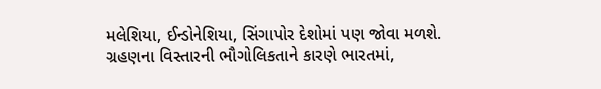મલેશિયા, ઈન્ડોનેશિયા, સિંગાપોર દેશોમાં પણ જોવા મળશે.
ગ્રહણના વિસ્તારની ભૌગોલિકતાને કારણે ભારતમાં,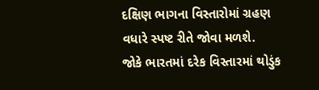દક્ષિણ ભાગના વિસ્તારોમાં ગ્રહણ વધારે સ્પષ્ટ રીતે જોવા મળશે.
જોકે ભારતમાં દરેક વિસ્તારમાં થોડુંક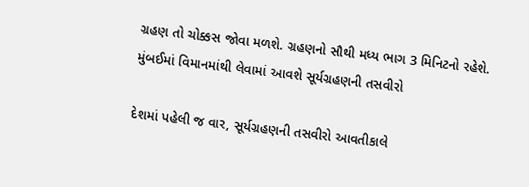ગ્રહણ તો ચોક્કસ જોવા મળશે. ગ્રહણનો સૌથી મધ્ય ભાગ 3 મિનિટનો રહેશે.
મુંબઈમાં વિમાનમાંથી લેવામાં આવશે સૂર્યગ્રહણની તસવીરો

દેશમાં પહેલી જ વાર, સૂર્યગ્રહણની તસવીરો આવતીકાલે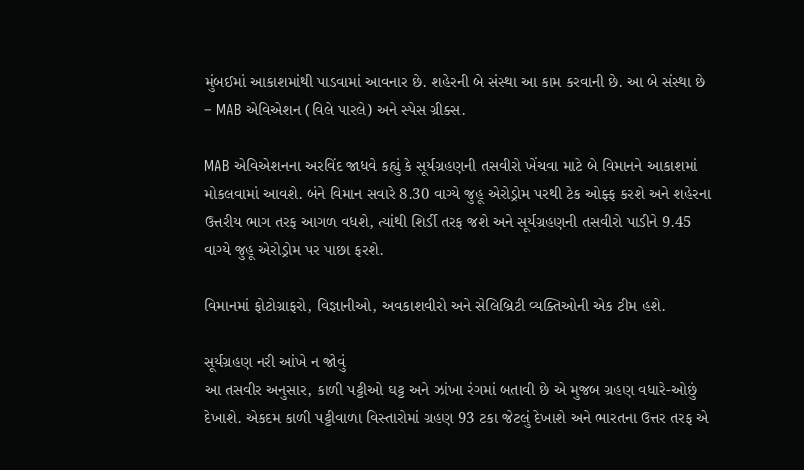મુંબઈમાં આકાશમાંથી પાડવામાં આવનાર છે. શહેરની બે સંસ્થા આ કામ કરવાની છે. આ બે સંસ્થા છે – MAB એવિએશન (વિલે પારલે) અને સ્પેસ ગ્રીક્સ.

MAB એવિએશનના અરવિંદ જાધવે કહ્યું કે સૂર્યગ્રહણની તસવીરો ખેંચવા માટે બે વિમાનને આકાશમાં મોકલવામાં આવશે. બંને વિમાન સવારે 8.30 વાગ્યે જુહૂ એરોડ્રોમ પરથી ટેક ઓફ્ફ કરશે અને શહેરના ઉત્તરીય ભાગ તરફ આગળ વધશે, ત્યાંથી શિર્ડી તરફ જશે અને સૂર્યગ્રહણની તસવીરો પાડીને 9.45 વાગ્યે જુહૂ એરોડ્રોમ પર પાછા ફરશે.

વિમાનમાં ફોટોગ્રાફરો, વિજ્ઞાનીઓ, અવકાશવીરો અને સેલિબ્રિટી વ્યક્તિઓની એક ટીમ હશે.

સૂર્યગ્રહણ નરી આંખે ન જોવું
આ તસવીર અનુસાર, કાળી પટ્ટીઓ ઘટ્ટ અને ઝાંખા રંગમાં બતાવી છે એ મુજબ ગ્રહણ વધારે-ઓછું દેખાશે. એકદમ કાળી પટ્ટીવાળા વિસ્તારોમાં ગ્રહણ 93 ટકા જેટલું દેખાશે અને ભારતના ઉત્તર તરફ એ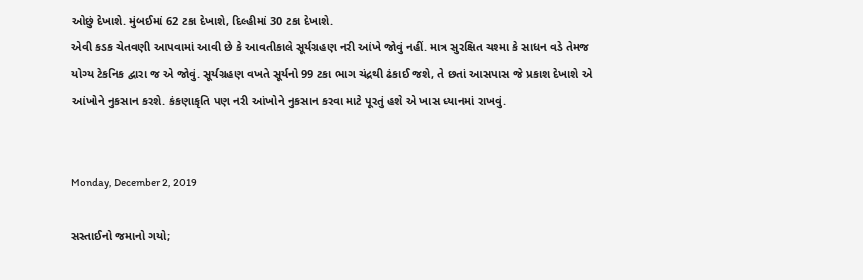ઓછું દેખાશે. મુંબઈમાં 62 ટકા દેખાશે, દિલ્હીમાં 30 ટકા દેખાશે.
એવી કડક ચેતવણી આપવામાં આવી છે કે આવતીકાલે સૂર્યગ્રહણ નરી આંખે જોવું નહીં. માત્ર સુરક્ષિત ચશ્મા કે સાધન વડે તેમજ યોગ્ય ટેકનિક દ્વારા જ એ જોવું. સૂર્યગ્રહણ વખતે સૂર્યનો 99 ટકા ભાગ ચંદ્રથી ઢંકાઈ જશે, તે છતાં આસપાસ જે પ્રકાશ દેખાશે એ આંખોને નુકસાન કરશે. કંકણાકૃતિ પણ નરી આંખોને નુકસાન કરવા માટે પૂરતું હશે એ ખાસ ધ્યાનમાં રાખવું.


Monday, December 2, 2019

સસ્તાઈનો જમાનો ગયો;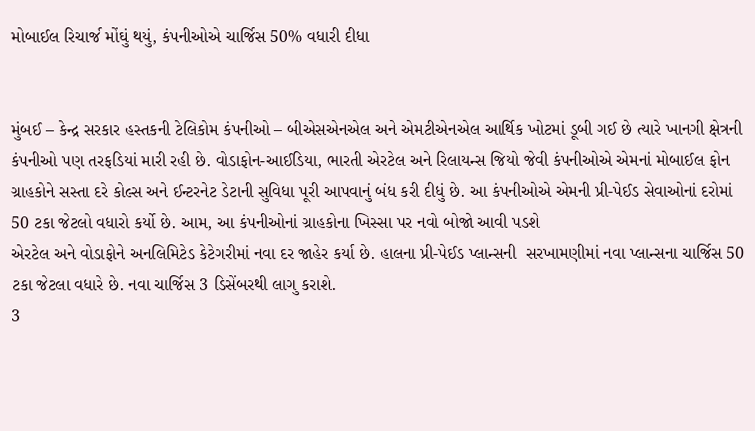મોબાઈલ રિચાર્જ મોંઘું થયું, કંપનીઓએ ચાર્જિસ 50% વધારી દીધા


મુંબઈ – કેન્દ્ર સરકાર હસ્તકની ટેલિકોમ કંપનીઓ – બીએસએનએલ અને એમટીએનએલ આર્થિક ખોટમાં ડૂબી ગઈ છે ત્યારે ખાનગી ક્ષેત્રની કંપનીઓ પણ તરફડિયાં મારી રહી છે. વોડાફોન-આઈડિયા, ભારતી એરટેલ અને રિલાયન્સ જિયો જેવી કંપનીઓએ એમનાં મોબાઈલ ફોન ગ્રાહકોને સસ્તા દરે કોલ્સ અને ઈન્ટરનેટ ડેટાની સુવિધા પૂરી આપવાનું બંધ કરી દીધું છે. આ કંપનીઓએ એમની પ્રી-પેઈડ સેવાઓનાં દરોમાં 50 ટકા જેટલો વધારો કર્યો છે. આમ, આ કંપનીઓનાં ગ્રાહકોના ખિસ્સા પર નવો બોજો આવી પડશે
એરટેલ અને વોડાફોને અનલિમિટેડ કેટેગરીમાં નવા દર જાહેર કર્યા છે. હાલના પ્રી-પેઈડ પ્લાન્સની  સરખામણીમાં નવા પ્લાન્સના ચાર્જિસ 50 ટકા જેટલા વધારે છે. નવા ચાર્જિસ 3 ડિસેંબરથી લાગુ કરાશે.
3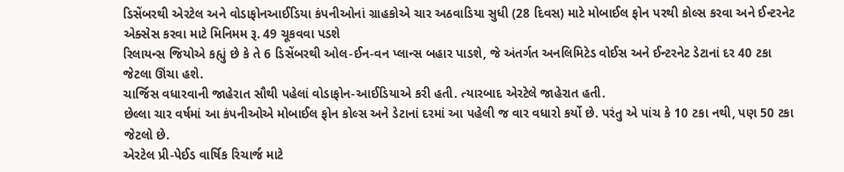ડિસેંબરથી એરટેલ અને વોડાફોનઆઈડિયા કંપનીઓનાં ગ્રાહકોએ ચાર અઠવાડિયા સુધી (28 દિવસ) માટે મોબાઈલ ફોન પરથી કોલ્સ કરવા અને ઈન્ટરનેટ એક્સેસ કરવા માટે મિનિમમ રૂ. 49 ચૂકવવા પડશે
રિલાયન્સ જિયોએ કહ્યું છે કે તે 6 ડિસેંબરથી ઓલ-ઈન-વન પ્લાન્સ બહાર પાડશે, જે અંતર્ગત અનલિમિટેડ વોઈસ અને ઈન્ટરનેટ ડેટાનાં દર 40 ટકા જેટલા ઊંચા હશે.
ચાર્જિસ વધારવાની જાહેરાત સૌથી પહેલાં વોડાફોન-આઈડિયાએ કરી હતી. ત્યારબાદ એરટેલે જાહેરાત હતી.
છેલ્લા ચાર વર્ષમાં આ કંપનીઓએ મોબાઈલ ફોન કોલ્સ અને ડેટાનાં દરમાં આ પહેલી જ વાર વધારો કર્યો છે. પરંતુ એ પાંચ કે 10 ટકા નથી, પણ 50 ટકા જેટલો છે.
એરટેલ પ્રી-પેઈડ વાર્ષિક રિચાર્જ માટે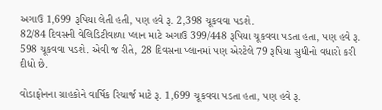અગાઉ 1,699 રૂપિયા લેતી હતી, પણ હવે રૂ. 2,398 ચૂકવવા પડશે.
82/84 દિવસની વેલિડિટીવાળા પ્લાન માટે અગાઉ 399/448 રૂપિયા ચૂકવવા પડતા હતા, પણ હવે રૂ. 598 ચૂકવવા પડશે. એવી જ રીતે, 28 દિવસના પ્લાનમાં પણ એરટેલે 79 રૂપિયા સુધીનો વધારો કરી દીધો છે.

વોડાફોનના ગ્રાહકોને વાર્ષિક રિચાર્જ માટે રૂ. 1,699 ચૂકવવા પડતા હતા, પણ હવે રૂ.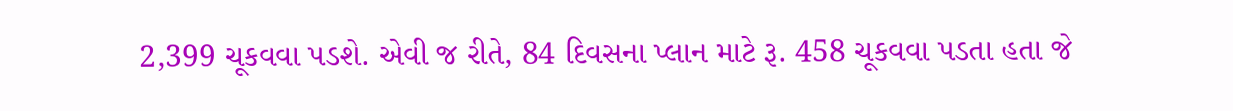2,399 ચૂકવવા પડશે. એવી જ રીતે, 84 દિવસના પ્લાન માટે રૂ. 458 ચૂકવવા પડતા હતા જે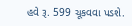હવે રૂ. 599 ચૂકવવા પડશે.